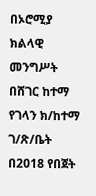በኦሮሚያ ክልላዊ መንግሥት በሸገር ከተማ የገላን ክ/ከተማ ገ/ጽ/ቤት በ2018 የበጀት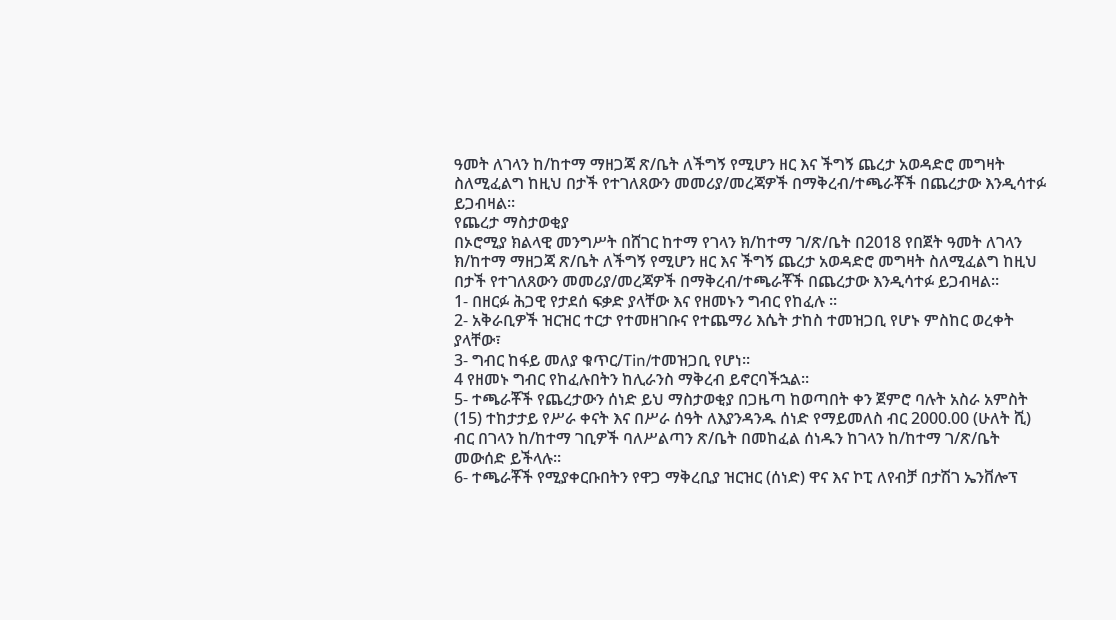ዓመት ለገላን ከ/ከተማ ማዘጋጃ ጽ/ቤት ለችግኝ የሚሆን ዘር እና ችግኝ ጨረታ አወዳድሮ መግዛት ስለሚፈልግ ከዚህ በታች የተገለጸውን መመሪያ/መረጃዎች በማቅረብ/ተጫራቾች በጨረታው እንዲሳተፉ ይጋብዛል።
የጨረታ ማስታወቂያ
በኦሮሚያ ክልላዊ መንግሥት በሸገር ከተማ የገላን ክ/ከተማ ገ/ጽ/ቤት በ2018 የበጀት ዓመት ለገላን ክ/ከተማ ማዘጋጃ ጽ/ቤት ለችግኝ የሚሆን ዘር እና ችግኝ ጨረታ አወዳድሮ መግዛት ስለሚፈልግ ከዚህ በታች የተገለጸውን መመሪያ/መረጃዎች በማቅረብ/ተጫራቾች በጨረታው እንዲሳተፉ ይጋብዛል።
1- በዘርፉ ሕጋዊ የታደሰ ፍቃድ ያላቸው እና የዘመኑን ግብር የከፈሉ ፡፡
2- አቅራቢዎች ዝርዝር ተርታ የተመዘገቡና የተጨማሪ እሴት ታከስ ተመዝጋቢ የሆኑ ምስከር ወረቀት ያላቸው፣
3- ግብር ከፋይ መለያ ቁጥር/Tin/ተመዝጋቢ የሆነ፡፡
4 የዘመኑ ግብር የከፈሉበትን ከሊራንስ ማቅረብ ይኖርባችኋል።
5- ተጫራቾች የጨረታውን ሰነድ ይህ ማስታወቂያ በጋዜጣ ከወጣበት ቀን ጀምሮ ባሉት አስራ አምስት
(15) ተከታታይ የሥራ ቀናት እና በሥራ ሰዓት ለእያንዳንዱ ሰነድ የማይመለስ ብር 2000.00 (ሁለት ሺ) ብር በገላን ከ/ከተማ ገቢዎች ባለሥልጣን ጽ/ቤት በመከፈል ሰነዱን ከገላን ከ/ከተማ ገ/ጽ/ቤት መውሰድ ይችላሉ፡፡
6- ተጫራቾች የሚያቀርቡበትን የዋጋ ማቅረቢያ ዝርዝር (ሰነድ) ዋና እና ኮፒ ለየብቻ በታሽገ ኤንቨሎፕ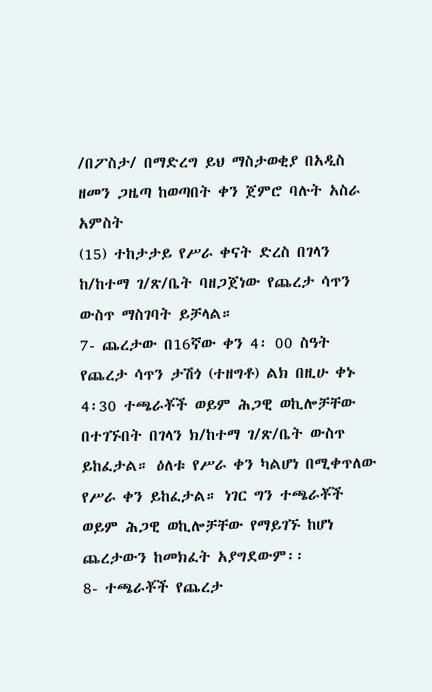/በፖስታ/ በማድረግ ይህ ማስታወቂያ በአዲስ ዘመን ጋዜጣ ከወጣበት ቀን ጀምሮ ባሉት አስራ አምስት
(15) ተከታታይ የሥራ ቀናት ድረስ በገላን ከ/ከተማ ገ/ጽ/ቤት ባዘጋጀነው የጨረታ ሳጥን ውስጥ ማስገባት ይቻላል።
7- ጨረታው በ16ኛው ቀን 4፡ 00 ስዓት የጨረታ ሳጥን ታሽጎ (ተዘግቶ) ልክ በዚሁ ቀኑ 4፡30 ተጫራቾች ወይም ሕጋዊ ወኪሎቻቸው በተገኙበት በገላን ክ/ከተማ ገ/ጽ/ቤት ውስጥ ይከፈታል። ዕለቱ የሥራ ቀን ካልሆነ በሚቀጥለው የሥራ ቀን ይከፈታል። ነገር ግን ተጫራቾች ወይም ሕጋዊ ወኪሎቻቸው የማይገኙ ከሆነ ጨረታውን ከመክፈት አያግደውም፡፡
8- ተጫራቾች የጨረታ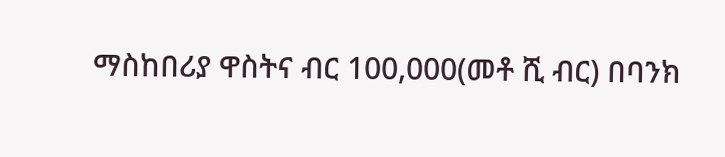ማስከበሪያ ዋስትና ብር 100,000(መቶ ሺ ብር) በባንክ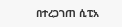በተረጋገጠ ሲፒአ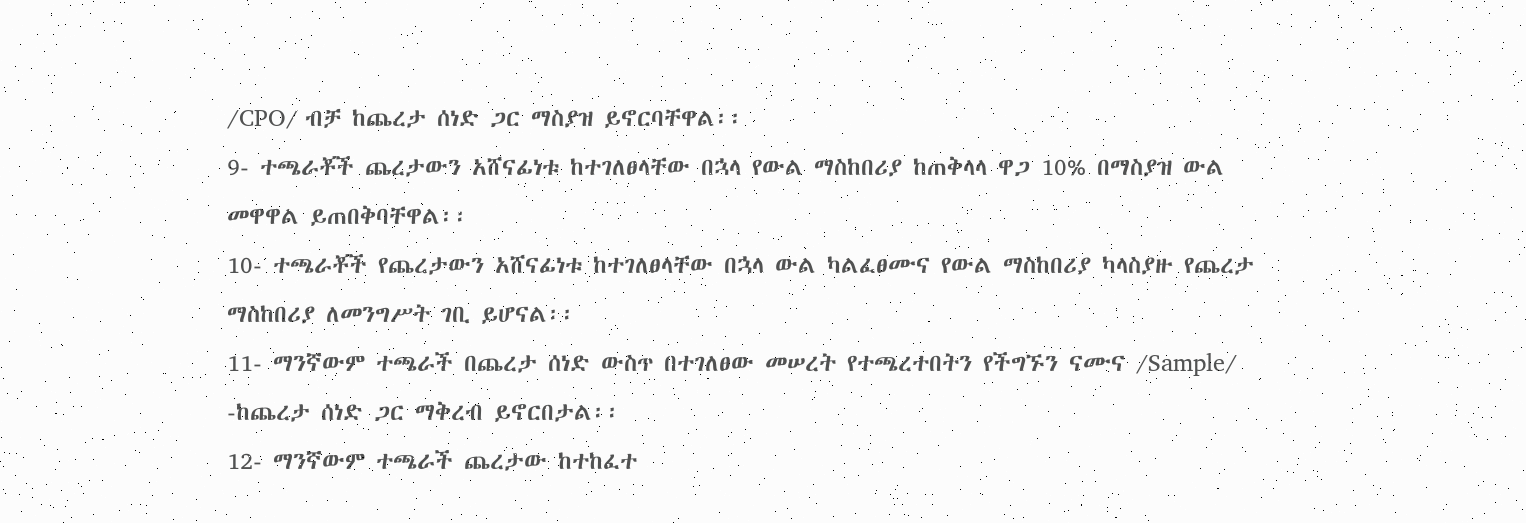/CPO/ ብቻ ከጨረታ ሰነድ ጋር ማስያዝ ይኖርባቸዋል፡፡
9- ተጫራቾች ጨረታውን አሸናፊነቱ ከተገለፀላቸው በኋላ የውል ማስከበሪያ ከጠቅላላ ዋጋ 10% በማስያዝ ውል መዋዋል ይጠበቅባቸዋል፡፡
10- ተጫራቾች የጨረታውን አሸናፊነቱ ከተገለፀላቸው በኋላ ውል ካልፈፀሙና የውል ማስከበሪያ ካላስያዙ የጨረታ ማስከበሪያ ለመንግሥት ገቢ ይሆናል፡፡
11- ማንኛውም ተጫራች በጨረታ ሰነድ ውስጥ በተገለፀው መሠረት የተጫረተበትን የችግኙን ናሙና /Sample/ -ከጨረታ ሰነድ ጋር ማቅረብ ይኖርበታል፡፡
12- ማንኛውም ተጫራች ጨረታው ከተከፈተ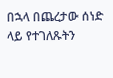በኋላ በጨረታው ሰነድ ላይ የተገለጹትን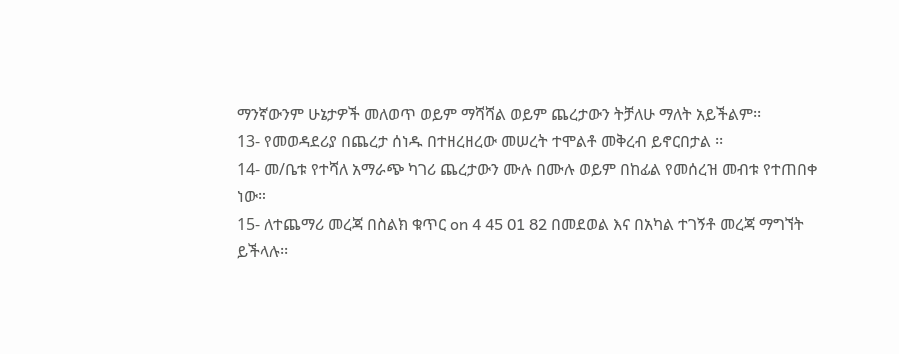ማንኛውንም ሁኔታዎች መለወጥ ወይም ማሻሻል ወይም ጨረታውን ትቻለሁ ማለት አይችልም፡፡
13- የመወዳደሪያ በጨረታ ሰነዱ በተዘረዘረው መሠረት ተሞልቶ መቅረብ ይኖርበታል ፡፡
14- መ/ቤቱ የተሻለ አማራጭ ካገሪ ጨረታውን ሙሉ በሙሉ ወይም በከፊል የመሰረዝ መብቱ የተጠበቀ ነው።
15- ለተጨማሪ መረጃ በስልክ ቁጥር on 4 45 01 82 በመደወል እና በአካል ተገኝቶ መረጃ ማግኘት ይችላሉ፡፡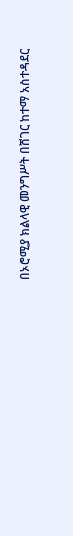በኦሮሚያ ክልላዊ መንግሥት በሸገር ከተማ አስተዳደር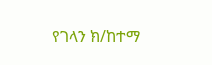የገላን ክ/ከተማ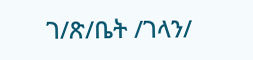ገ/ጽ/ቤት /ገላን/